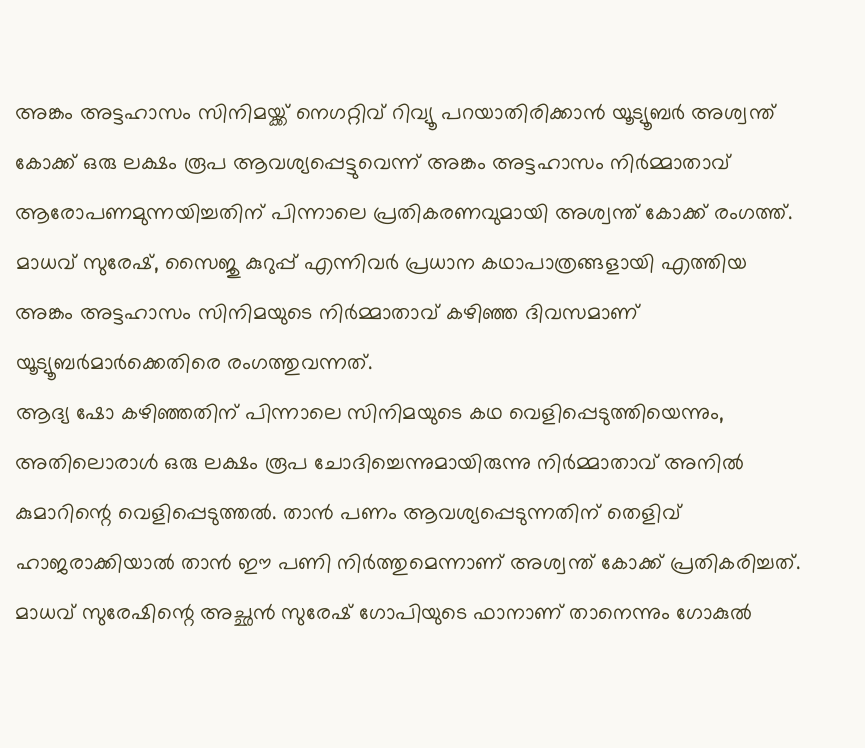അങ്കം അട്ടഹാസം സിനിമയ്ക്ക് നെഗറ്റിവ് റിവ്യൂ പറയാതിരിക്കാൻ യൂട്യൂബർ അശ്വന്ത് കോക്ക് ഒരു ലക്ഷം രൂപ ആവശ്യപ്പെട്ടുവെന്ന് അങ്കം അട്ടഹാസം നിർമ്മാതാവ് ആരോപണമുന്നയിച്ചതിന് പിന്നാലെ പ്രതികരണവുമായി അശ്വന്ത് കോക്ക് രംഗത്ത്. മാധവ് സുരേഷ്, സൈജു കുറുപ്പ് എന്നിവർ പ്രധാന കഥാപാത്രങ്ങളായി എത്തിയ അങ്കം അട്ടഹാസം സിനിമയുടെ നിർമ്മാതാവ് കഴിഞ്ഞ ദിവസമാണ് യൂട്യൂബർമാർക്കെതിരെ രംഗത്തുവന്നത്.
ആദ്യ ഷോ കഴിഞ്ഞതിന് പിന്നാലെ സിനിമയുടെ കഥ വെളിപ്പെടുത്തിയെന്നും, അതിലൊരാൾ ഒരു ലക്ഷം രൂപ ചോദിച്ചെന്നുമായിരുന്നു നിർമ്മാതാവ് അനിൽ കുമാറിന്റെ വെളിപ്പെടുത്തൽ. താൻ പണം ആവശ്യപ്പെടുന്നതിന് തെളിവ് ഹാജരാക്കിയാൽ താൻ ഈ പണി നിർത്തുമെന്നാണ് അശ്വന്ത് കോക്ക് പ്രതികരിച്ചത്. മാധവ് സുരേഷിന്റെ അച്ഛൻ സുരേഷ് ഗോപിയുടെ ഫാനാണ് താനെന്നും ഗോകുൽ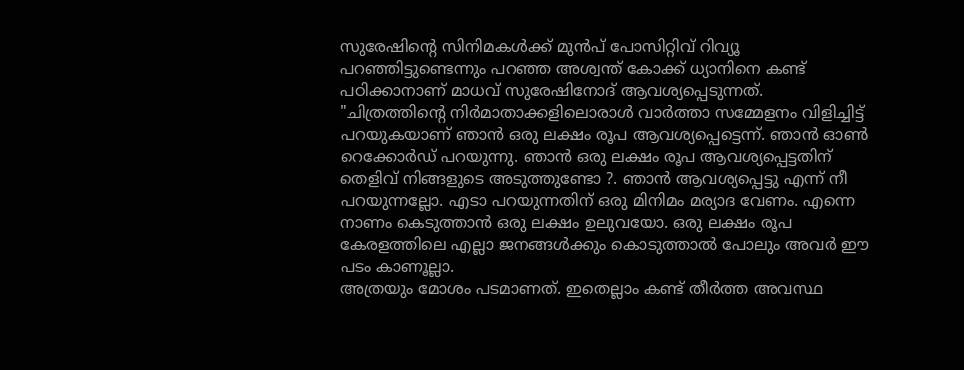സുരേഷിന്റെ സിനിമകൾക്ക് മുൻപ് പോസിറ്റിവ് റിവ്യൂ പറഞ്ഞിട്ടുണ്ടെന്നും പറഞ്ഞ അശ്വന്ത് കോക്ക് ധ്യാനിനെ കണ്ട് പഠിക്കാനാണ് മാധവ് സുരേഷിനോദ് ആവശ്യപ്പെടുന്നത്.
"ചിത്രത്തിന്റെ നിർമാതാക്കളിലൊരാൾ വാർത്താ സമ്മേളനം വിളിച്ചിട്ട് പറയുകയാണ് ഞാൻ ഒരു ലക്ഷം രൂപ ആവശ്യപ്പെട്ടെന്ന്. ഞാൻ ഓൺ റെക്കോർഡ് പറയുന്നു. ഞാൻ ഒരു ലക്ഷം രൂപ ആവശ്യപ്പെട്ടതിന് തെളിവ് നിങ്ങളുടെ അടുത്തുണ്ടോ ?. ഞാൻ ആവശ്യപ്പെട്ടു എന്ന് നീ പറയുന്നല്ലോ. എടാ പറയുന്നതിന് ഒരു മിനിമം മര്യാദ വേണം. എന്നെ നാണം കെടുത്താൻ ഒരു ലക്ഷം ഉലുവയോ. ഒരു ലക്ഷം രൂപ കേരളത്തിലെ എല്ലാ ജനങ്ങൾക്കും കൊടുത്താൽ പോലും അവർ ഈ പടം കാണൂല്ലാ.
അത്രയും മോശം പടമാണത്. ഇതെല്ലാം കണ്ട് തീർത്ത അവസ്ഥ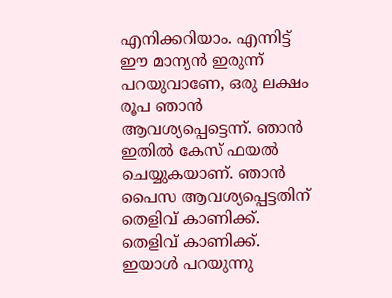എനിക്കറിയാം. എന്നിട്ട് ഈ മാന്യൻ ഇരുന്ന് പറയുവാണേ, ഒരു ലക്ഷം രൂപ ഞാൻ ആവശ്യപ്പെട്ടെന്ന്. ഞാൻ ഇതിൽ കേസ് ഫയൽ ചെയ്യുകയാണ്. ഞാൻ പൈസ ആവശ്യപ്പെട്ടതിന് തെളിവ് കാണിക്ക്. തെളിവ് കാണിക്ക്. ഇയാൾ പറയുന്നു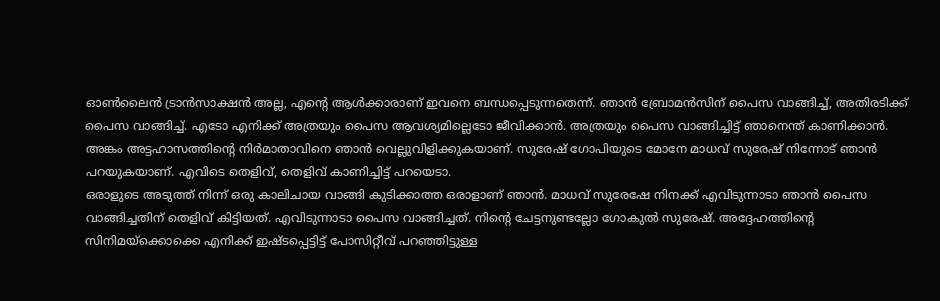ഓൺലൈൻ ട്രാൻസാക്ഷൻ അല്ല, എന്റെ ആൾക്കാരാണ് ഇവനെ ബന്ധപ്പെടുന്നതെന്ന്. ഞാൻ ബ്രോമൻസിന് പൈസ വാങ്ങിച്ച്, അതിരടിക്ക് പൈസ വാങ്ങിച്ച്. എടോ എനിക്ക് അത്രയും പൈസ ആവശ്യമില്ലെടോ ജീവിക്കാൻ. അത്രയും പൈസ വാങ്ങിച്ചിട്ട് ഞാനെന്ത് കാണിക്കാൻ. അങ്കം അട്ടഹാസത്തിന്റെ നിർമാതാവിനെ ഞാൻ വെല്ലുവിളിക്കുകയാണ്. സുരേഷ് ഗോപിയുടെ മോനേ മാധവ് സുരേഷ് നിന്നോട് ഞാൻ പറയുകയാണ്. എവിടെ തെളിവ്, തെളിവ് കാണിച്ചിട്ട് പറയെടാ.
ഒരാളുടെ അടുത്ത് നിന്ന് ഒരു കാലിചായ വാങ്ങി കുടിക്കാത്ത ഒരാളാണ് ഞാൻ. മാധവ് സുരേഷേ നിനക്ക് എവിടുന്നാടാ ഞാൻ പൈസ വാങ്ങിച്ചതിന് തെളിവ് കിട്ടിയത്. എവിടുന്നാടാ പൈസ വാങ്ങിച്ചത്. നിന്റെ ചേട്ടനുണ്ടല്ലോ ഗോകുൽ സുരേഷ്. അദ്ദേഹത്തിന്റെ സിനിമയ്ക്കൊക്കെ എനിക്ക് ഇഷ്ടപ്പെട്ടിട്ട് പോസിറ്റീവ് പറഞ്ഞിട്ടുള്ള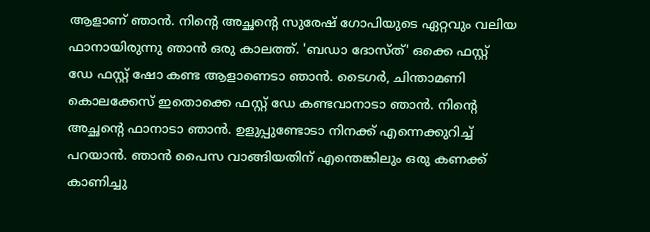ആളാണ് ഞാൻ. നിന്റെ അച്ഛന്റെ സുരേഷ് ഗോപിയുടെ ഏറ്റവും വലിയ ഫാനായിരുന്നു ഞാൻ ഒരു കാലത്ത്. 'ബഡാ ദോസ്ത്' ഒക്കെ ഫസ്റ്റ് ഡേ ഫസ്റ്റ് ഷോ കണ്ട ആളാണെടാ ഞാൻ. ടൈഗർ, ചിന്താമണി കൊലക്കേസ് ഇതൊക്കെ ഫസ്റ്റ് ഡേ കണ്ടവാനാടാ ഞാൻ. നിന്റെ അച്ഛന്റെ ഫാനാടാ ഞാൻ. ഉളുപ്പുണ്ടോടാ നിനക്ക് എന്നെക്കുറിച്ച് പറയാൻ. ഞാൻ പൈസ വാങ്ങിയതിന് എന്തെങ്കിലും ഒരു കണക്ക് കാണിച്ചു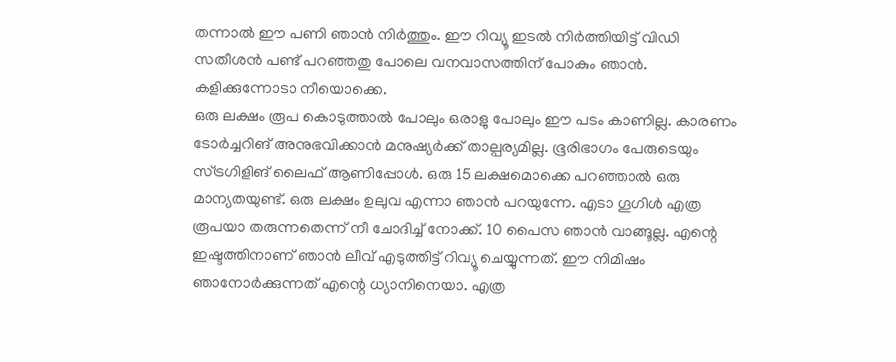തന്നാൽ ഈ പണി ഞാൻ നിർത്തും. ഈ റിവ്യൂ ഇടൽ നിർത്തിയിട്ട് വിഡി സതീശൻ പണ്ട് പറഞ്ഞതു പോലെ വനവാസത്തിന് പോകും ഞാൻ. കളിക്കുന്നോടാ നീയൊക്കെ.
ഒരു ലക്ഷം രൂപ കൊടുത്താൽ പോലും ഒരാളു പോലും ഈ പടം കാണില്ല. കാരണം ടോർച്ചറിങ് അനുഭവിക്കാൻ മനുഷ്യർക്ക് താല്പര്യമില്ല. ഭൂരിഭാഗം പേരുടെയും സ്ട്രഗിളിങ് ലൈഫ് ആണിപ്പോൾ. ഒരു 15 ലക്ഷമൊക്കെ പറഞ്ഞാൽ ഒരു മാന്യതയുണ്ട്. ഒരു ലക്ഷം ഉലുവ എന്നാ ഞാൻ പറയുന്നേ. എടാ ഗൂഗിൾ എത്ര രൂപയാ തരുന്നതെന്ന് നീ ചോദിച്ച് നോക്ക്. 10 പൈസ ഞാൻ വാങ്ങൂല്ല. എന്റെ ഇഷ്ടത്തിനാണ് ഞാൻ ലീവ് എടുത്തിട്ട് റിവ്യൂ ചെയ്യുന്നത്. ഈ നിമിഷം ഞാനോർക്കുന്നത് എന്റെ ധ്യാനിനെയാ. എത്ര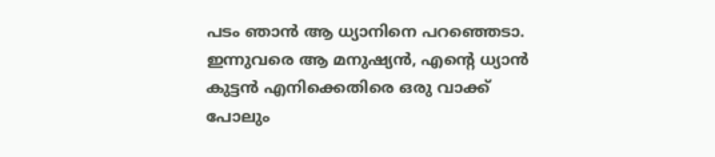പടം ഞാൻ ആ ധ്യാനിനെ പറഞ്ഞെടാ. ഇന്നുവരെ ആ മനുഷ്യൻ, എന്റെ ധ്യാൻ കുട്ടൻ എനിക്കെതിരെ ഒരു വാക്ക് പോലും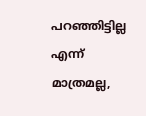പറഞ്ഞിട്ടില്ല എന്ന് മാത്രമല്ല,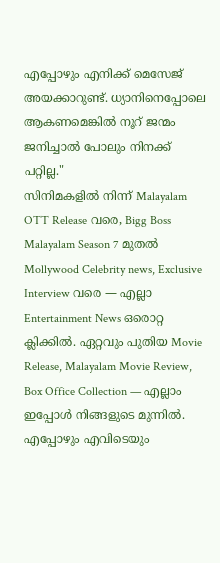എപ്പോഴും എനിക്ക് മെസേജ് അയക്കാറുണ്ട്. ധ്യാനിനെപ്പോലെ ആകണമെങ്കിൽ നൂറ് ജന്മം ജനിച്ചാൽ പോലും നിനക്ക് പറ്റില്ല."
സിനിമകളിൽ നിന്ന് Malayalam OTT Release വരെ, Bigg Boss Malayalam Season 7 മുതൽ Mollywood Celebrity news, Exclusive Interview വരെ — എല്ലാ Entertainment News ഒരൊറ്റ ക്ലിക്കിൽ. ഏറ്റവും പുതിയ Movie Release, Malayalam Movie Review, Box Office Collection — എല്ലാം ഇപ്പോൾ നിങ്ങളുടെ മുന്നിൽ. എപ്പോഴും എവിടെയും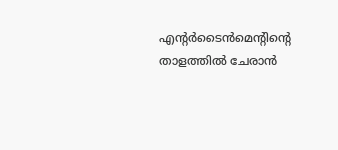എന്റർടൈൻമെന്റിന്റെ താളത്തിൽ ചേരാൻ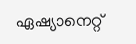ഏഷ്യാനെറ്റ്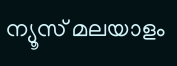ന്യൂസ് മലയാളം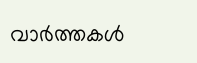വാർത്തകൾ